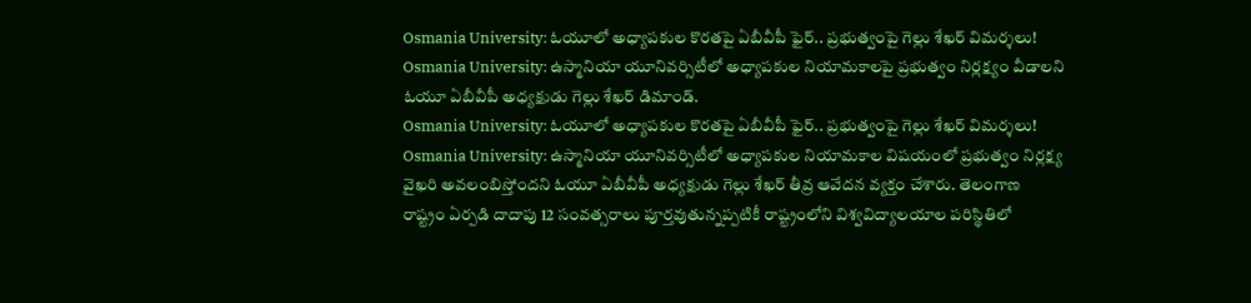Osmania University: ఓయూలో అధ్యాపకుల కొరతపై ఏబీవీపీ ఫైర్.. ప్రభుత్వంపై గెల్లు శేఖర్ విమర్శలు!
Osmania University: ఉస్మానియా యూనివర్సిటీలో అధ్యాపకుల నియామకాలపై ప్రభుత్వం నిర్లక్ష్యం వీడాలని ఓయూ ఏబీవీపీ అధ్యక్షుడు గెల్లు శేఖర్ డిమాండ్.
Osmania University: ఓయూలో అధ్యాపకుల కొరతపై ఏబీవీపీ ఫైర్.. ప్రభుత్వంపై గెల్లు శేఖర్ విమర్శలు!
Osmania University: ఉస్మానియా యూనివర్సిటీలో అధ్యాపకుల నియామకాల విషయంలో ప్రభుత్వం నిర్లక్ష్య వైఖరి అవలంబిస్తోందని ఓయూ ఏబీవీపీ అధ్యక్షుడు గెల్లు శేఖర్ తీవ్ర ఆవేదన వ్యక్తం చేశారు. తెలంగాణ రాష్ట్రం ఏర్పడి దాదాపు 12 సంవత్సరాలు పూర్తవుతున్నప్పటికీ రాష్ట్రంలోని విశ్వవిద్యాలయాల పరిస్థితిలో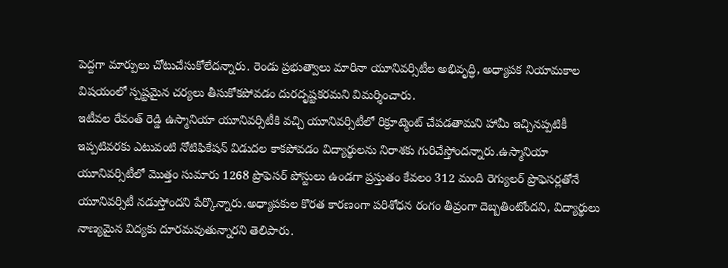పెద్దగా మార్పులు చోటుచేసుకోలేదన్నారు. రెండు ప్రభుత్వాలు మారినా యూనివర్సిటీల అభివృద్ధి, అధ్యాపక నియామకాల విషయంలో స్పష్టమైన చర్యలు తీసుకోకపోవడం దురదృష్టకరమని విమర్శించారు.
ఇటీవల రేవంత్ రెడ్డి ఉస్మానియా యూనివర్సిటీకి వచ్చి యూనివర్సిటీలో రిక్రూట్మెంట్ చేపడతామని హామీ ఇచ్చినప్పటికీ ఇప్పటివరకు ఎటువంటి నోటిఫికేషన్ విడుదల కాకపోవడం విద్యార్థులను నిరాశకు గురిచేస్తోందన్నారు.ఉస్మానియా యూనివర్సిటీలో మొత్తం సుమారు 1268 ప్రొఫెసర్ పోస్టులు ఉండగా ప్రస్తుతం కేవలం 312 మంది రెగ్యులర్ ప్రొఫెసర్లతోనే యూనివర్సిటీ నడుస్తోందని పేర్కొన్నారు.అధ్యాపకుల కొరత కారణంగా పరిశోధన రంగం తీవ్రంగా దెబ్బతింటోందని, విద్యార్థులు నాణ్యమైన విద్యకు దూరమవుతున్నారని తెలిపారు.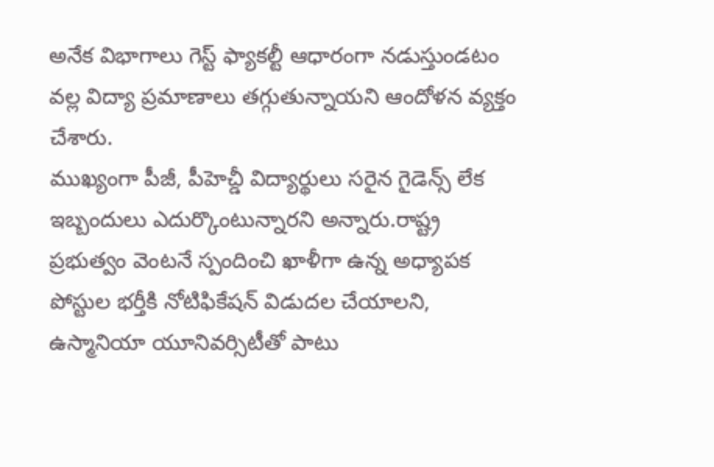అనేక విభాగాలు గెస్ట్ ఫ్యాకల్టీ ఆధారంగా నడుస్తుండటం వల్ల విద్యా ప్రమాణాలు తగ్గుతున్నాయని ఆందోళన వ్యక్తం చేశారు.
ముఖ్యంగా పీజీ, పీహెచ్డీ విద్యార్థులు సరైన గైడెన్స్ లేక ఇబ్బందులు ఎదుర్కొంటున్నారని అన్నారు.రాష్ట్ర ప్రభుత్వం వెంటనే స్పందించి ఖాళీగా ఉన్న అధ్యాపక పోస్టుల భర్తీకి నోటిఫికేషన్ విడుదల చేయాలని, ఉస్మానియా యూనివర్సిటీతో పాటు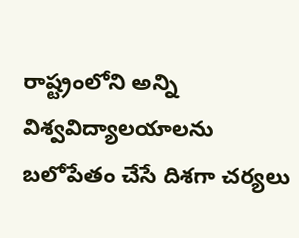రాష్ట్రంలోని అన్ని విశ్వవిద్యాలయాలను బలోపేతం చేసే దిశగా చర్యలు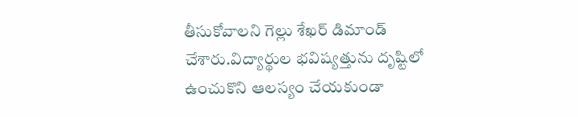తీసుకోవాలని గెల్లు శేఖర్ డిమాండ్ చేశారు.విద్యార్థుల భవిష్యత్తును దృష్టిలో ఉంచుకొని ఆలస్యం చేయకుండా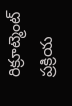రిక్రూట్మెంట్ ప్రక్రియ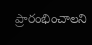ప్రారంభించాలని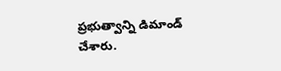ప్రభుత్వాన్ని డిమాండ్ చేశారు.